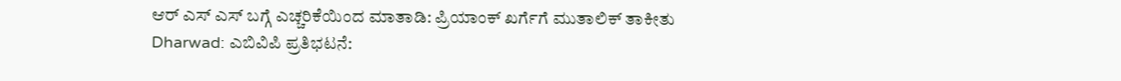ಆರ್ ಎಸ್ ಎಸ್ ಬಗ್ಗೆ ಎಚ್ಚರಿಕೆಯಿಂದ ಮಾತಾಡಿ: ಪ್ರಿಯಾಂಕ್ ಖರ್ಗೆಗೆ ಮುತಾಲಿಕ್ ತಾಕೀತು
Dharwad: ಎಬಿವಿಪಿ ಪ್ರತಿಭಟನೆ: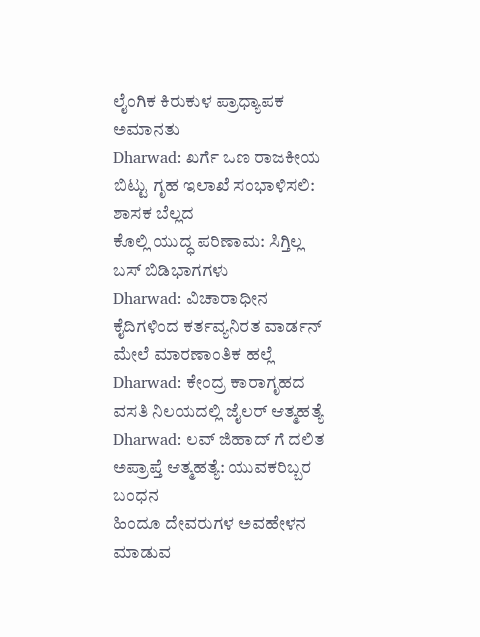ಲೈಂಗಿಕ ಕಿರುಕುಳ ಪ್ರಾಧ್ಯಾಪಕ ಅಮಾನತು
Dharwad: ಖರ್ಗೆ ಒಣ ರಾಜಕೀಯ ಬಿಟ್ಟು ಗೃಹ ಇಲಾಖೆ ಸಂಭಾಳಿಸಲಿ: ಶಾಸಕ ಬೆಲ್ಲದ
ಕೊಲ್ಲಿ ಯುದ್ಧ ಪರಿಣಾಮ: ಸಿಗ್ತಿಲ್ಲ ಬಸ್ ಬಿಡಿಭಾಗಗಳು
Dharwad: ವಿಚಾರಾಧೀನ ಕೈದಿಗಳಿಂದ ಕರ್ತವ್ಯನಿರತ ವಾರ್ಡನ್ ಮೇಲೆ ಮಾರಣಾಂತಿಕ ಹಲ್ಲೆ
Dharwad: ಕೇಂದ್ರ ಕಾರಾಗೃಹದ ವಸತಿ ನಿಲಯದಲ್ಲಿ ಜೈಲರ್ ಆತ್ಮಹತ್ಯೆ
Dharwad: ಲವ್ ಜಿಹಾದ್ ಗೆ ದಲಿತ ಅಪ್ರಾಪ್ತೆ ಆತ್ಮಹತ್ಯೆ: ಯುವಕರಿಬ್ಬರ ಬಂಧನ
ಹಿಂದೂ ದೇವರುಗಳ ಅವಹೇಳನ ಮಾಡುವ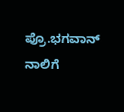ಪ್ರೊ.ಭಗವಾನ್ ನಾಲಿಗೆ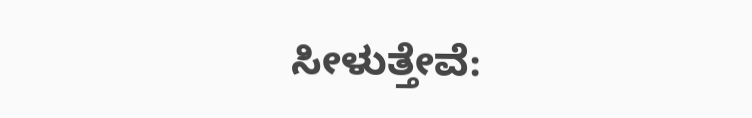ಸೀಳುತ್ತೇವೆ: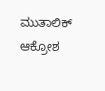ಮುತಾಲಿಕ್ ಆಕ್ರೋಶ